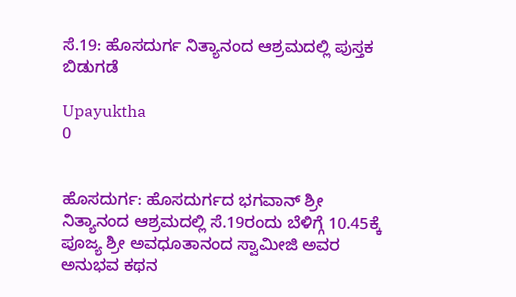ಸೆ.19: ಹೊಸದುರ್ಗ ನಿತ್ಯಾನಂದ ಆಶ್ರಮದಲ್ಲಿ ಪುಸ್ತಕ ಬಿಡುಗಡೆ

Upayuktha
0


ಹೊಸದುರ್ಗ: ಹೊಸದುರ್ಗದ ಭಗವಾನ್ ಶ್ರೀ ನಿತ್ಯಾನಂದ ಆಶ್ರಮದಲ್ಲಿ ಸೆ.19ರಂದು ಬೆಳಿಗ್ಗೆ 10.45ಕ್ಕೆ ಪೂಜ್ಯ ಶ್ರೀ ಅವಧೂತಾನಂದ ಸ್ವಾಮೀಜಿ ಅವರ ಅನುಭವ ಕಥನ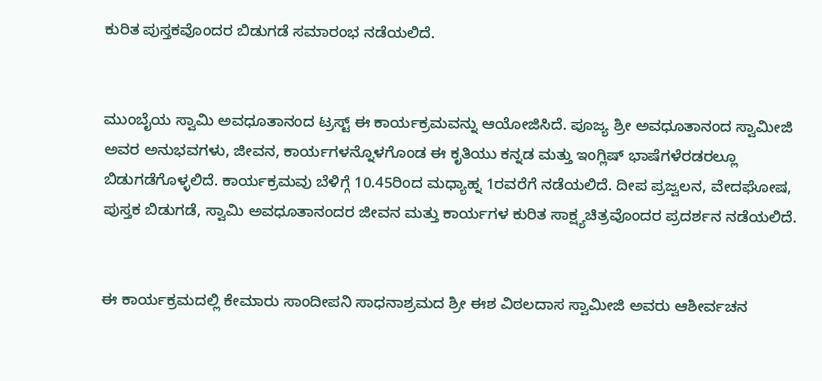ಕುರಿತ ಪುಸ್ತಕವೊಂದರ ಬಿಡುಗಡೆ ಸಮಾರಂಭ ನಡೆಯಲಿದೆ.


ಮುಂಬೈಯ ಸ್ವಾಮಿ ಅವಧೂತಾನಂದ ಟ್ರಸ್ಟ್ ಈ ಕಾರ್ಯಕ್ರಮವನ್ನು ಆಯೋಜಿಸಿದೆ. ಪೂಜ್ಯ ಶ್ರೀ ಅವಧೂತಾನಂದ ಸ್ವಾಮೀಜಿ ಅವರ ಅನುಭವಗಳು, ಜೀವನ, ಕಾರ್ಯಗಳನ್ನೊಳಗೊಂಡ ಈ ಕೃತಿಯು ಕನ್ನಡ ಮತ್ತು ಇಂಗ್ಲಿಷ್ ಭಾಷೆಗಳೆರಡರಲ್ಲೂ ಬಿಡುಗಡೆಗೊಳ್ಳಲಿದೆ. ಕಾರ್ಯಕ್ರಮವು ಬೆಳಿಗ್ಗೆ 10.45ರಿಂದ ಮಧ್ಯಾಹ್ನ 1ರವರೆಗೆ ನಡೆಯಲಿದೆ. ದೀಪ ಪ್ರಜ್ವಲನ, ವೇದಘೋಷ, ಪುಸ್ತಕ ಬಿಡುಗಡೆ, ಸ್ವಾಮಿ ಅವಧೂತಾನಂದರ ಜೀವನ ಮತ್ತು ಕಾರ್ಯಗಳ ಕುರಿತ ಸಾಕ್ಷ್ಯಚಿತ್ರವೊಂದರ ಪ್ರದರ್ಶನ ನಡೆಯಲಿದೆ.


ಈ ಕಾರ್ಯಕ್ರಮದಲ್ಲಿ ಕೇಮಾರು ಸಾಂದೀಪನಿ ಸಾಧನಾಶ್ರಮದ ಶ್ರೀ ಈಶ ವಿಠಲದಾಸ ಸ್ವಾಮೀಜಿ ಅವರು ಆಶೀರ್ವಚನ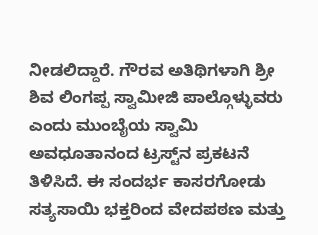ನೀಡಲಿದ್ದಾರೆ. ಗೌರವ ಅತಿಥಿಗಳಾಗಿ ಶ್ರೀ ಶಿವ ಲಿಂಗಪ್ಪ ಸ್ವಾಮೀಜಿ ಪಾಲ್ಗೊಳ್ಳುವರು ಎಂದು ಮುಂಬೈಯ ಸ್ವಾಮಿ ಅವಧೂತಾನಂದ ಟ್ರಸ್ಟ್‌ನ ಪ್ರಕಟನೆ ತಿಳಿಸಿದೆ. ಈ ಸಂದರ್ಭ ಕಾಸರಗೋಡು ಸತ್ಯಸಾಯಿ ಭಕ್ತರಿಂದ ವೇದಪಠಣ ಮತ್ತು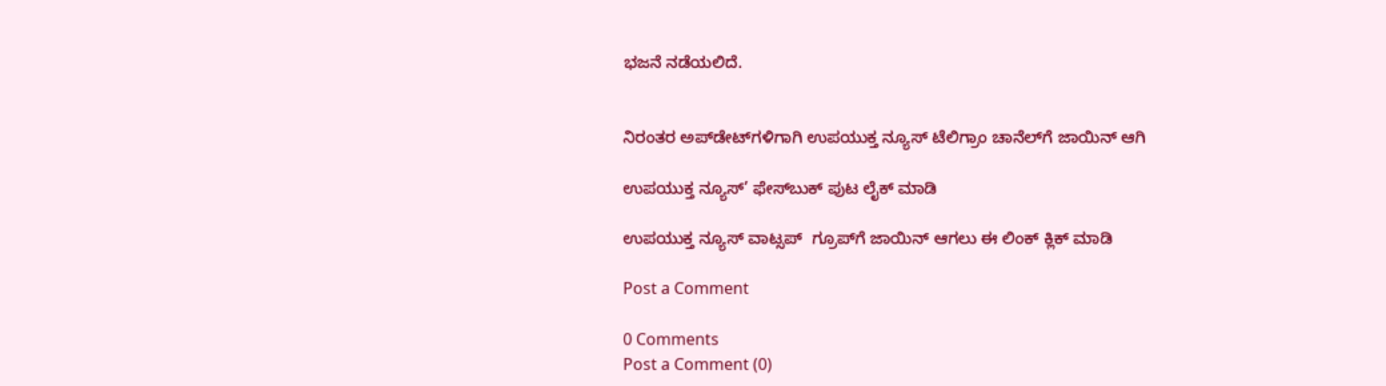ಭಜನೆ ನಡೆಯಲಿದೆ.


ನಿರಂತರ ಅಪ್‌ಡೇಟ್‌ಗಳಿಗಾಗಿ ಉಪಯುಕ್ತ ನ್ಯೂಸ್‌ ಟೆಲಿಗ್ರಾಂ ಚಾನೆಲ್‌ಗೆ ಜಾಯಿನ್‌ ಆಗಿ

ಉಪಯುಕ್ತ ನ್ಯೂಸ್‌’ ಫೇಸ್‌ಬುಕ್ ಪುಟ ಲೈಕ್ ಮಾಡಿ

ಉಪಯುಕ್ತ ನ್ಯೂಸ್‌ ವಾಟ್ಸಪ್‌  ಗ್ರೂಪ್‌ಗೆ ಜಾಯಿನ್ ಆಗಲು ಈ ಲಿಂಕ್ ಕ್ಲಿಕ್ ಮಾಡಿ

Post a Comment

0 Comments
Post a Comment (0)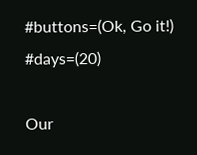#buttons=(Ok, Go it!) #days=(20)

Our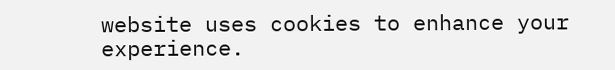website uses cookies to enhance your experience.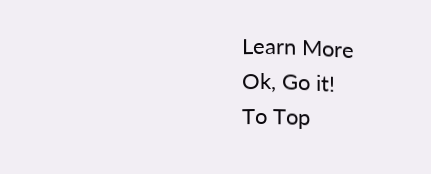Learn More
Ok, Go it!
To Top